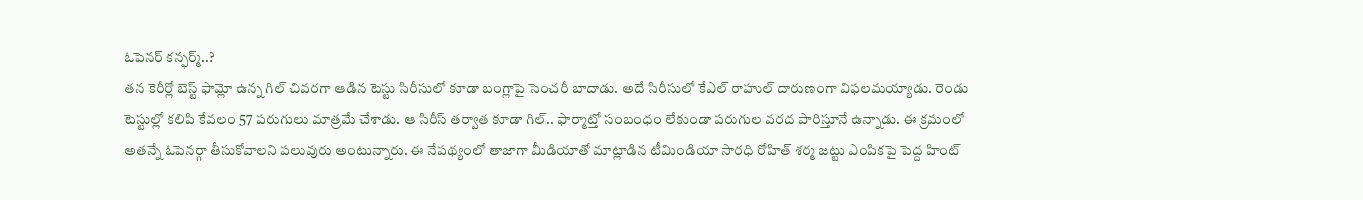ఓపెనర్ కన్ఫర్మ్..?
తన కెరీర్లో బెస్ట్ ఫామ్లో ఉన్న గిల్ చివరగా ఆడిన టెస్టు సిరీసులో కూడా బంగ్లాపై సెంచరీ బాదాడు. అదే సిరీసులో కేఎల్ రాహుల్ దారుణంగా విఫలమయ్యాడు. రెండు టెస్టుల్లో కలిపి కేవలం 57 పరుగులు మాత్రమే చేశాడు. ఆ సిరీస్ తర్వాత కూడా గిల్.. ఫార్మాట్తో సంబంధం లేకుండా పరుగుల వరద పారిస్తూనే ఉన్నాడు. ఈ క్రమంలో అతన్నే ఓపెనర్గా తీసుకోవాలని పలువురు అంటున్నారు. ఈ నేపథ్యంలో తాజాగా మీడియాతో మాట్లాడిన టీమిండియా సారధి రోహిత్ శర్మ జట్టు ఎంపికపై పెద్ద హింట్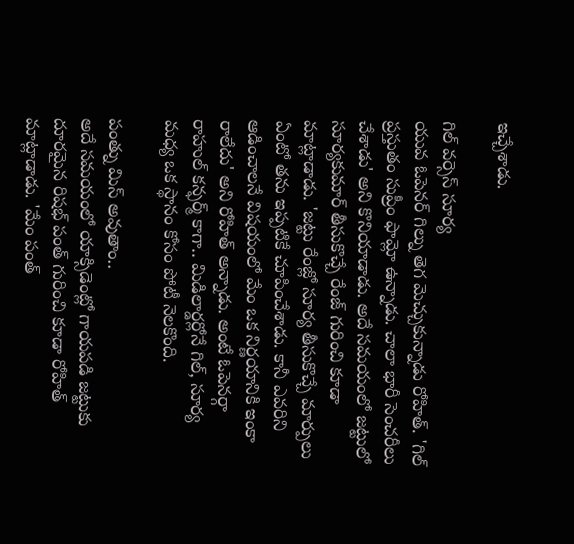ఇచ్చేశాడు.

గిల్ వర్సెస్ సూర్య
యువ ఓపెనర్ గిల్ను తెగ మెచ్చుకున్నాడు రోహిత్. 'గిల్ ప్రస్తుతం సుప్రీం ఫామ్లో ఉన్నాడు. చాలా భారీ సెంచరీలు చేశాడు' అని కొనియాడాడు. అదే సమయంలో జట్టులో సూర్యకుమార్ తీసుకొచ్చే రేంజ్ గురించి కూడా మాట్లాడాడు. 'జట్టు రేంజ్లో సూర్య తీసుకొచ్చే మార్పులు ఏంటో తను ఇప్పటికే చూపించేశాడు. కానీ ఎవరిని ఆడించాలనే విషయంలో మేం ఒక నిర్ణయానికి ఇంకా రాలేదు' అని రోహిత్ అన్నాడు. అంటే ఓపెనర్గా రాహుల్ కన్ఫర్మ్ కాగా.. మిడిలార్డర్లోనే గిల్, సూర్య మధ్య ఒక స్థానం కోసం పోటీ నెలకొంది.

పంత్ను మిస్ అవుతాం..
అదే సమయంలో యాక్సిడెంట్లో గాయపడి జట్టుకు దూరమైన రిషభ్ పంత్ గురించి కూడా రోహిత్ మాట్లాడాడు. 'మేం పంత్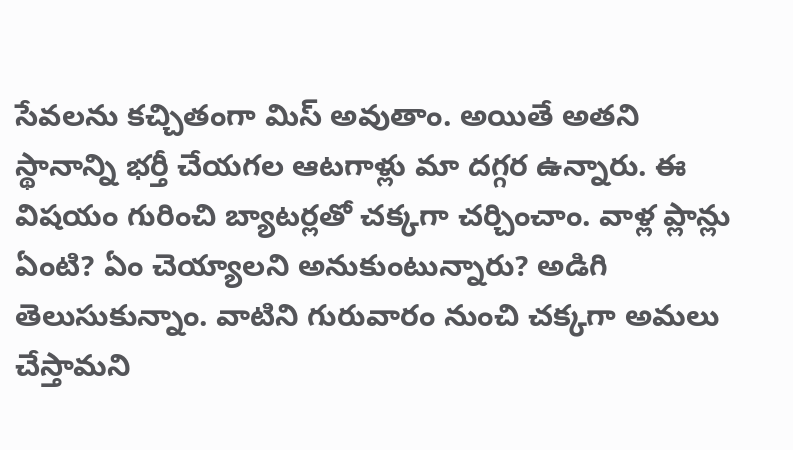సేవలను కచ్చితంగా మిస్ అవుతాం. అయితే అతని స్థానాన్ని భర్తీ చేయగల ఆటగాళ్లు మా దగ్గర ఉన్నారు. ఈ విషయం గురించి బ్యాటర్లతో చక్కగా చర్చించాం. వాళ్ల ప్లాన్లు ఏంటి? ఏం చెయ్యాలని అనుకుంటున్నారు? అడిగి తెలుసుకున్నాం. వాటిని గురువారం నుంచి చక్కగా అమలు చేస్తామని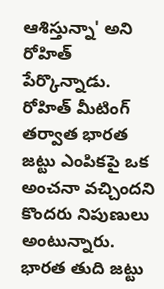ఆశిస్తున్నా' అని రోహిత్ పేర్కొన్నాడు. రోహిత్ మీటింగ్ తర్వాత భారత జట్టు ఎంపికపై ఒక అంచనా వచ్చిందని కొందరు నిపుణులు అంటున్నారు.
భారత తుది జట్టు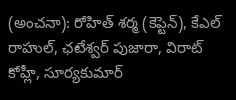(అంచనా): రోహిత్ శర్మ (కెప్టెన్), కేఎల్ రాహుల్, ఛటేశ్వర్ పుజారా, విరాట్ కోహ్లీ, సూర్యకుమార్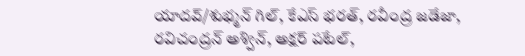యాదవ్/శుభ్మన్ గిల్, కేఎస్ భరత్, రవీంద్ర జడేజా, రవిచంద్రన్ అశ్విన్, అక్షర్ పటేల్,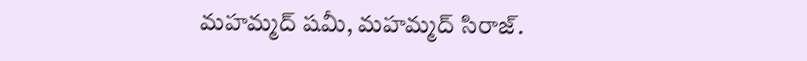మహమ్మద్ షమీ, మహమ్మద్ సిరాజ్.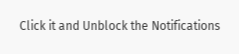Click it and Unblock the Notifications